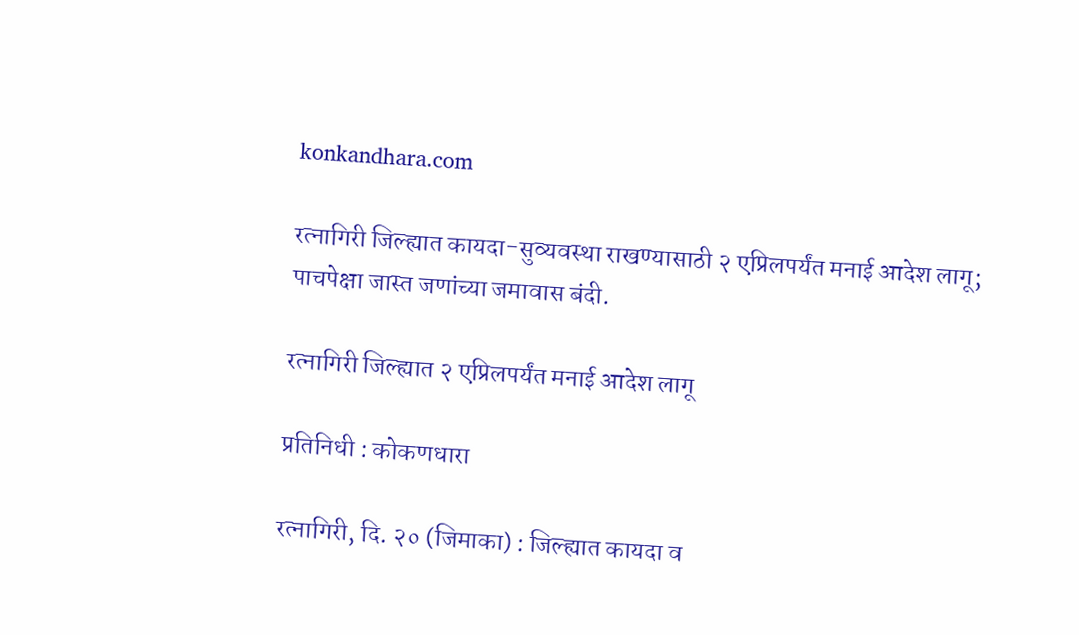konkandhara.com

रत्नागिरी जिल्ह्यात कायदा-सुव्यवस्था राखण्यासाठी २ एप्रिलपर्यंत मनाई आदेश लागू; पाचपेक्षा जास्त जणांच्या जमावास बंदी.

रत्नागिरी जिल्ह्यात २ एप्रिलपर्यंत मनाई आदेश लागू

प्रतिनिधी : कोकणधारा

रत्नागिरी, दि. २० (जिमाका) : जिल्ह्यात कायदा व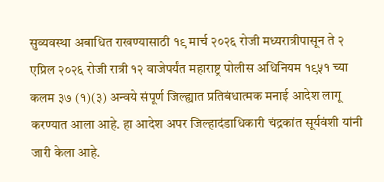सुव्यवस्था अबाधित राखण्यासाठी १९ मार्च २०२६ रोजी मध्यरात्रीपासून ते २ एप्रिल २०२६ रोजी रात्री १२ वाजेपर्यंत महाराष्ट्र पोलीस अधिनियम १९५१ च्या कलम ३७ (१)(३) अन्वये संपूर्ण जिल्ह्यात प्रतिबंधात्मक मनाई आदेश लागू करण्यात आला आहे. हा आदेश अपर जिल्हादंडाधिकारी चंद्रकांत सूर्यवंशी यांनी जारी केला आहे.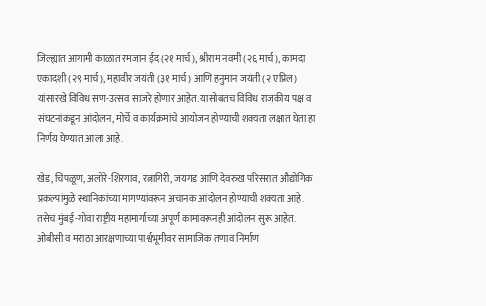जिल्ह्यात आगामी काळात रमजान ईद (२१ मार्च), श्रीराम नवमी (२६ मार्च), कामदा एकादशी (२९ मार्च), महावीर जयंती (३१ मार्च) आणि हनुमान जयंती (२ एप्रिल) यांसारखे विविध सण-उत्सव साजरे होणार आहेत. यासोबतच विविध राजकीय पक्ष व संघटनांकडून आंदोलन, मोर्चे व कार्यक्रमांचे आयोजन होण्याची शक्यता लक्षात घेता हा निर्णय घेण्यात आला आहे.

खेड, चिपळूण, अलोरे-शिरगाव, रत्नागिरी, जयगड आणि देवरुख परिसरात औद्योगिक प्रकल्पांमुळे स्थानिकांच्या मागण्यांवरून अचानक आंदोलन होण्याची शक्यता आहे. तसेच मुंबई-गोवा राष्ट्रीय महामार्गाच्या अपूर्ण कामावरूनही आंदोलन सुरू आहेत. ओबीसी व मराठा आरक्षणाच्या पार्श्वभूमीवर सामाजिक तणाव निर्माण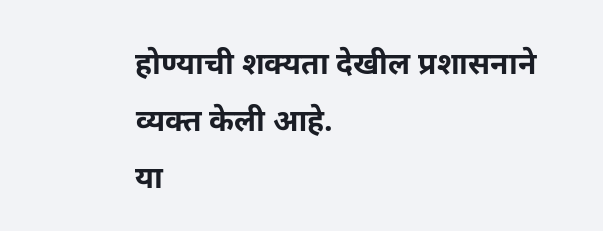होण्याची शक्यता देखील प्रशासनाने व्यक्त केली आहे.
या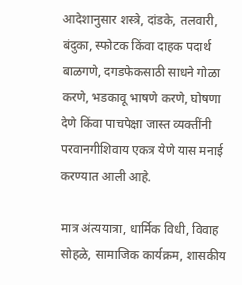आदेशानुसार शस्त्रे, दांडके, तलवारी, बंदुका, स्फोटक किंवा दाहक पदार्थ बाळगणे, दगडफेकसाठी साधने गोळा करणे, भडकावू भाषणे करणे, घोषणा देणे किंवा पाचपेक्षा जास्त व्यक्तींनी परवानगीशिवाय एकत्र येणे यास मनाई करण्यात आली आहे.

मात्र अंत्ययात्रा, धार्मिक विधी, विवाह सोहळे, सामाजिक कार्यक्रम, शासकीय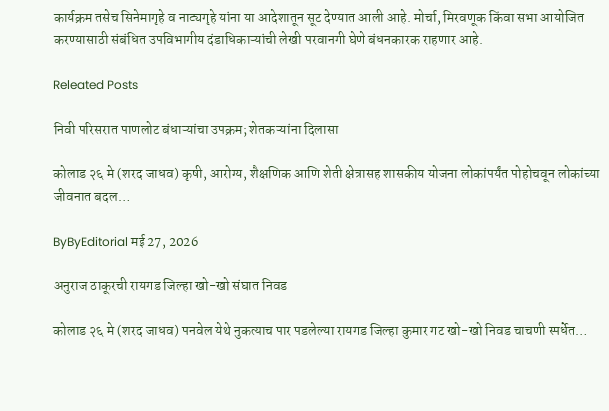कार्यक्रम तसेच सिनेमागृहे व नाट्यगृहे यांना या आदेशातून सूट देण्यात आली आहे. मोर्चा, मिरवणूक किंवा सभा आयोजित करण्यासाठी संबंधित उपविभागीय दंडाधिकाऱ्यांची लेखी परवानगी घेणे बंधनकारक राहणार आहे.

Releated Posts

निवी परिसरात पाणलोट बंधाऱ्यांचा उपक्रम; शेतकऱ्यांना दिलासा

कोलाड २६ मे (शरद जाधव) कृषी, आरोग्य, शैक्षणिक आणि शेती क्षेत्रासह शासकीय योजना लोकांपर्यंत पोहोचवून लोकांच्या जीवनात बदल…

ByByEditorial मई 27, 2026

अनुराज ठाकूरची रायगड जिल्हा खो-खो संघात निवड

कोलाड २६ मे (शरद जाधव) पनवेल येथे नुकत्याच पार पडलेल्या रायगड जिल्हा कुमार गट खो-खो निवड चाचणी स्पर्धेत…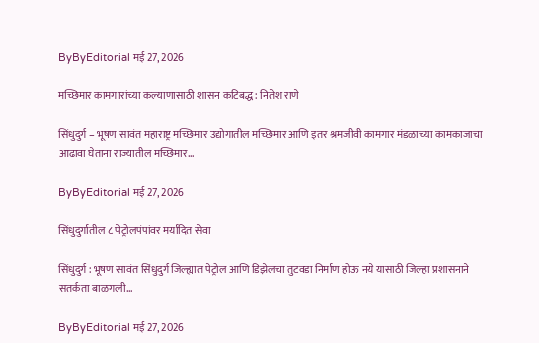ByByEditorial मई 27, 2026

मच्छिमार कामगारांच्या कल्याणासाठी शासन कटिबद्ध : नितेश राणे

सिंधुदुर्ग – भूषण सावंत महाराष्ट्र मच्छिमार उद्योगातील मच्छिमार आणि इतर श्रमजीवी कामगार मंडळाच्या कामकाजाचा आढावा घेताना राज्यातील मच्छिमार…

ByByEditorial मई 27, 2026

सिंधुदुर्गातील ८ पेट्रोलपंपांवर मर्यादित सेवा

सिंधुदुर्ग : भूषण सावंत सिंधुदुर्ग जिल्ह्यात पेट्रोल आणि डिझेलचा तुटवडा निर्माण होऊ नये यासाठी जिल्हा प्रशासनाने सतर्कता बाळगली…

ByByEditorial मई 27, 2026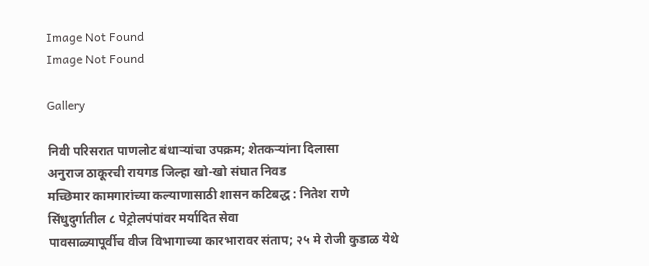Image Not Found
Image Not Found

Gallery

निवी परिसरात पाणलोट बंधाऱ्यांचा उपक्रम; शेतकऱ्यांना दिलासा
अनुराज ठाकूरची रायगड जिल्हा खो-खो संघात निवड
मच्छिमार कामगारांच्या कल्याणासाठी शासन कटिबद्ध : नितेश राणे
सिंधुदुर्गातील ८ पेट्रोलपंपांवर मर्यादित सेवा
पावसाळ्यापूर्वीच वीज विभागाच्या कारभारावर संताप; २५ मे रोजी कुडाळ येथे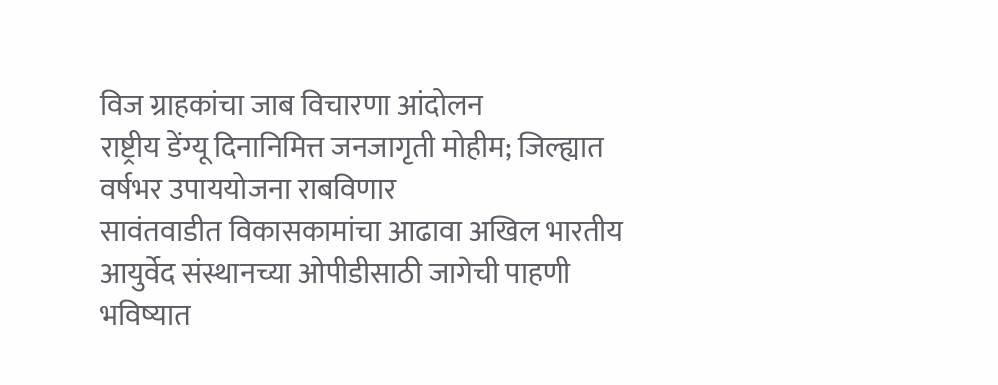विज ग्राहकांचा जाब विचारणा आंदोलन
राष्ट्रीय डेंग्यू दिनानिमित्त जनजागृती मोहीम; जिल्ह्यात वर्षभर उपाययोजना राबविणार
सावंतवाडीत विकासकामांचा आढावा अखिल भारतीय आयुर्वेद संस्थानच्या ओपीडीसाठी जागेची पाहणी
भविष्यात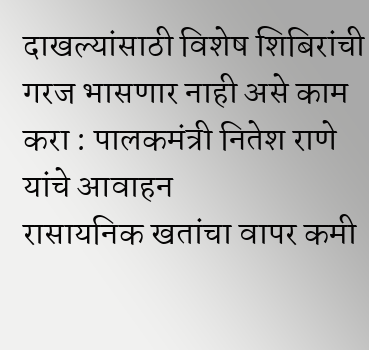दाखल्यांसाठी विशेष शिबिरांची गरज भासणार नाही असे काम करा : पालकमंत्री नितेश राणे यांचे आवाहन
रासायनिक खतांचा वापर कमी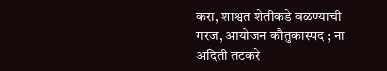करा, शाश्वत शेतीकडे वळण्याची गरज, आयोजन कौतुकास्पद ; ना अदिती तटकरे